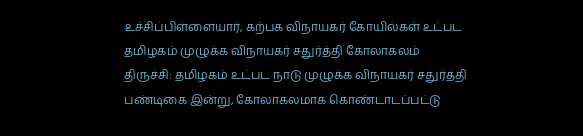உச்சிப்பிள்ளையார், கற்பக விநாயகர் கோயில்கள் உட்பட தமிழகம் முழுக்க விநாயகர் சதுர்த்தி கோலாகலம்
திருச்சி: தமிழகம் உட்பட நாடு முழுக்க விநாயகர் சதுர்த்தி பண்டிகை இன்று, கோலாகலமாக கொண்டாடப்பட்டு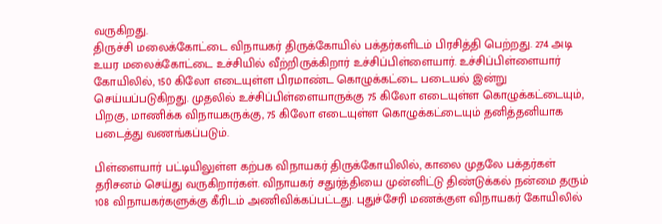வருகிறது.
திருச்சி மலைக்கோட்டை விநாயகர் திருக்கோயில் பக்தர்களிடம் பிரசித்தி பெற்றது. 274 அடி உயர மலைக்கோட்டை உச்சியில் வீற்றிருக்கிறார் உச்சிப்பிள்ளையார். உச்சிப்பிள்ளையார் கோயிலில், 150 கிலோ எடையுள்ள பிரமாண்ட கொழுக்கட்டை படையல் இன்று செய்யப்படுகிறது. முதலில் உச்சிப்பிள்ளையாருக்கு 75 கிலோ எடையுள்ள கொழுக்கட்டையும், பிறகு, மாணிக்க விநாயகருக்கு, 75 கிலோ எடையுள்ள கொழுக்கட்டையும் தனித்தனியாக படைத்து வணங்கப்படும்.

பிள்ளையார் பட்டியிலுள்ள கற்பக விநாயகர் திருக்கோயிலில், காலை முதலே பக்தர்கள் தரிசனம் செய்து வருகிறார்கள். விநாயகர் சதுர்த்தியை முன்னிட்டு திண்டுக்கல் நன்மை தரும் 108 விநாயகர்களுக்கு கீரிடம் அணிவிக்கப்பட்டது. புதுச்சேரி மணக்குள விநாயகர் கோயிலில்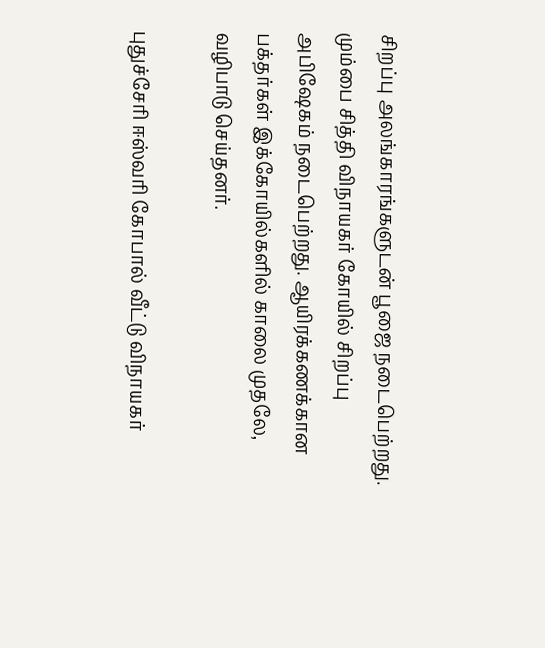சிறப்பு அலங்காரங்களுடன் பூஜை நடைபெற்றது.
மும்பை சித்தி விநாயகர் கோயில் சிறப்பு அபிஷேகம் நடைபெற்றது. ஆயிரக்கணக்கான பக்தர்கள் இக்கோயில்களில் காலை முதலே, வழிபாடு செய்தனர்.

புதுச்சேரி ஈஸ்வரி கோபால் வீட்டு விநாயகர்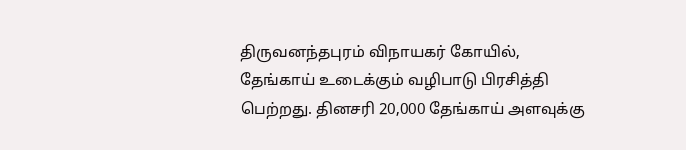திருவனந்தபுரம் விநாயகர் கோயில், தேங்காய் உடைக்கும் வழிபாடு பிரசித்தி பெற்றது. தினசரி 20,000 தேங்காய் அளவுக்கு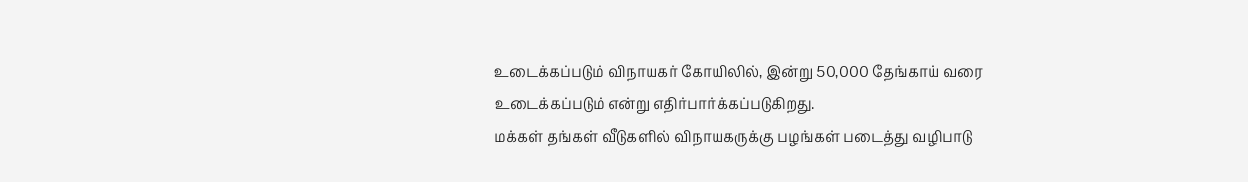உடைக்கப்படும் விநாயகர் கோயிலில், இன்று 50,000 தேங்காய் வரை உடைக்கப்படும் என்று எதிர்பார்க்கப்படுகிறது.
மக்கள் தங்கள் வீடுகளில் விநாயகருக்கு பழங்கள் படைத்து வழிபாடு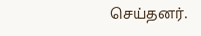செய்தனர்.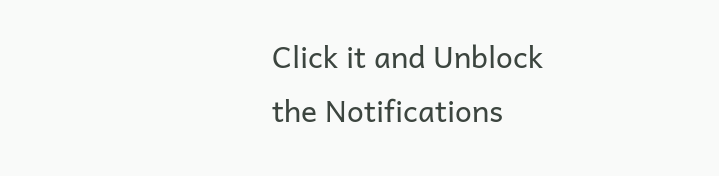Click it and Unblock the Notifications